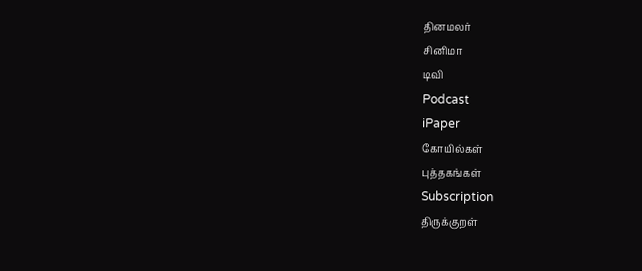தினமலர்
சினிமா
டிவி
Podcast
iPaper
கோயில்கள்
புத்தகங்கள்
Subscription
திருக்குறள்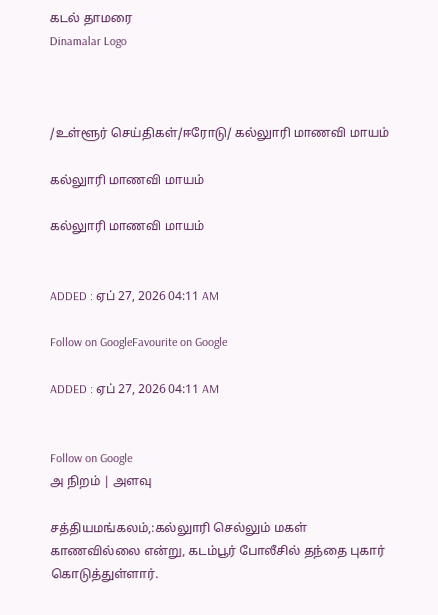கடல் தாமரை
Dinamalar Logo



/உள்ளூர் செய்திகள்/ஈரோடு/ கல்லுாரி மாணவி மாயம்

கல்லுாரி மாணவி மாயம்

கல்லுாரி மாணவி மாயம்


ADDED : ஏப் 27, 2026 04:11 AM

Follow on GoogleFavourite on Google

ADDED : ஏப் 27, 2026 04:11 AM


Follow on Google
அ நிறம் | அளவு

சத்தியமங்கலம்,:கல்லுாரி செல்லும் மகள் காணவில்லை என்று, கடம்பூர் போலீசில் தந்தை புகார் கொடுத்துள்ளார்.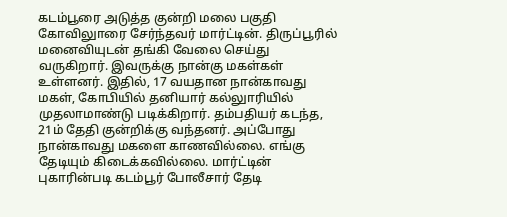கடம்பூரை அடுத்த குன்றி மலை பகுதி கோவிலுாரை சேர்ந்தவர் மார்ட்டின். திருப்பூரில் மனைவியுடன் தங்கி வேலை செய்து வருகிறார். இவருக்கு நான்கு மகள்கள் உள்ளனர். இதில், 17 வயதான நான்காவது மகள், கோபியில் தனியார் கல்லுாரியில் முதலாமாண்டு படிக்கிறார். தம்பதியர் கடந்த, 21ம் தேதி குன்றிக்கு வந்தனர். அப்போது நான்காவது மகளை காணவில்லை. எங்கு தேடியும் கிடைக்கவில்லை. மார்ட்டின் புகாரின்படி கடம்பூர் போலீசார் தேடி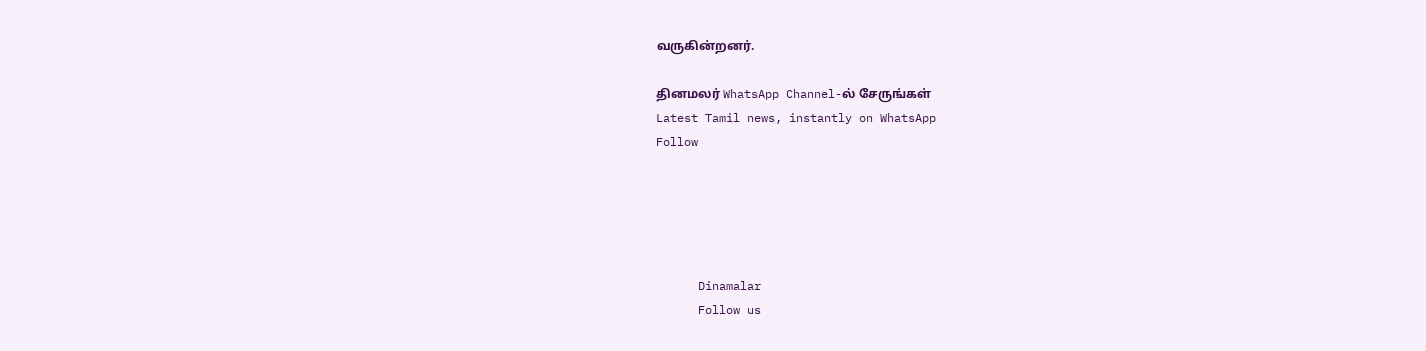வருகின்றனர்.

தினமலர் WhatsApp Channel-ல் சேருங்கள்
Latest Tamil news, instantly on WhatsApp
Follow





      Dinamalar
      Follow us